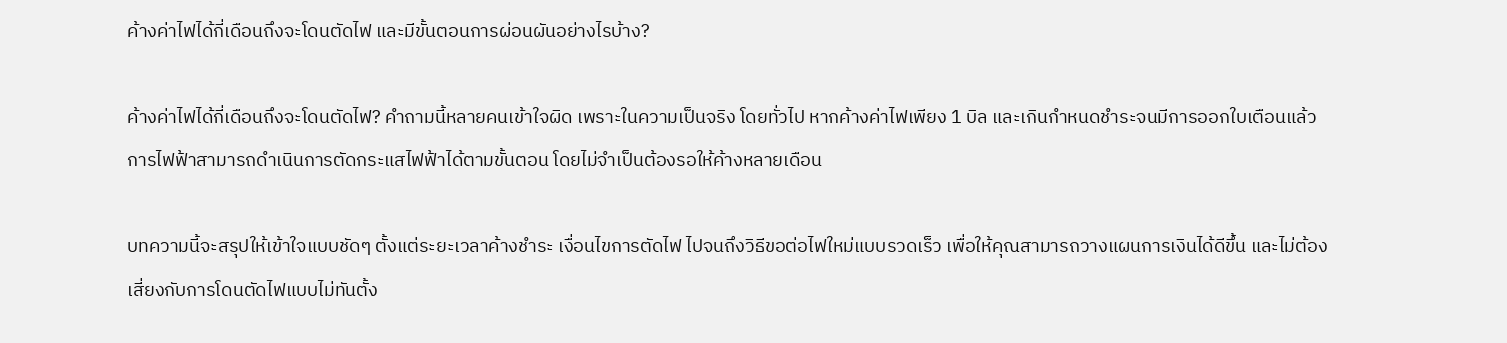ค้างค่าไฟได้กี่เดือนถึงจะโดนตัดไฟ และมีขั้นตอนการผ่อนผันอย่างไรบ้าง?

ค้างค่าไฟได้กี่เดือนถึงจะโดนตัดไฟ? คำถามนี้หลายคนเข้าใจผิด เพราะในความเป็นจริง โดยทั่วไป หากค้างค่าไฟเพียง 1 บิล และเกินกำหนดชำระจนมีการออกใบเตือนแล้ว การไฟฟ้าสามารถดำเนินการตัดกระแสไฟฟ้าได้ตามขั้นตอน โดยไม่จำเป็นต้องรอให้ค้างหลายเดือน

บทความนี้จะสรุปให้เข้าใจแบบชัดๆ ตั้งแต่ระยะเวลาค้างชำระ เงื่อนไขการตัดไฟ ไปจนถึงวิธีขอต่อไฟใหม่แบบรวดเร็ว เพื่อให้คุณสามารถวางแผนการเงินได้ดีขึ้น และไม่ต้องเสี่ยงกับการโดนตัดไฟแบบไม่ทันตั้ง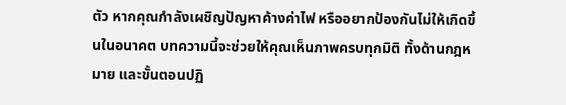ตัว หากคุณกำลังเผชิญปัญหาค้างค่าไฟ หรืออยากป้องกันไม่ให้เกิดขึ้นในอนาคต บทความนี้จะช่วยให้คุณเห็นภาพครบทุกมิติ ทั้งด้านกฎหมาย และขั้นตอนปฏิ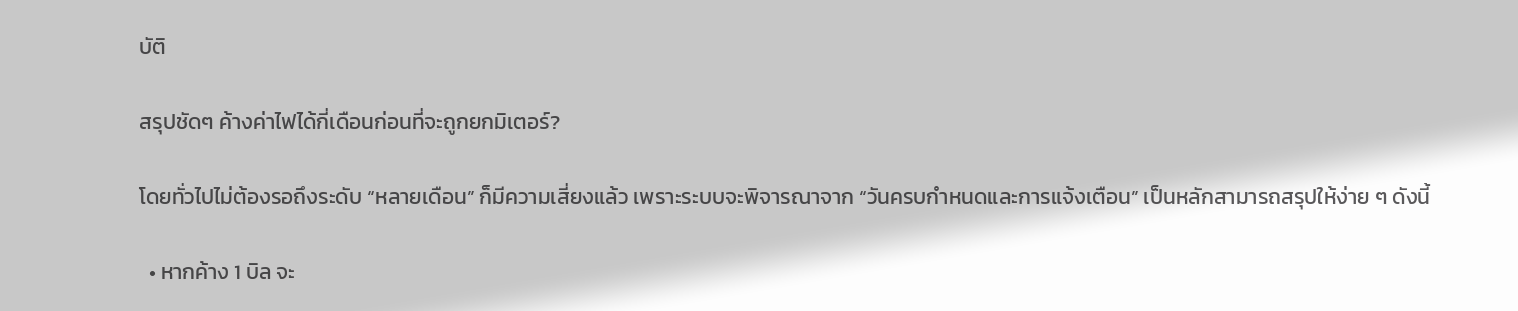บัติ

สรุปชัดๆ ค้างค่าไฟได้กี่เดือนก่อนที่จะถูกยกมิเตอร์?

โดยทั่วไปไม่ต้องรอถึงระดับ “หลายเดือน” ก็มีความเสี่ยงแล้ว เพราะระบบจะพิจารณาจาก “วันครบกำหนดและการแจ้งเตือน” เป็นหลักสามารถสรุปให้ง่าย ๆ ดังนี้

  • หากค้าง 1 บิล จะ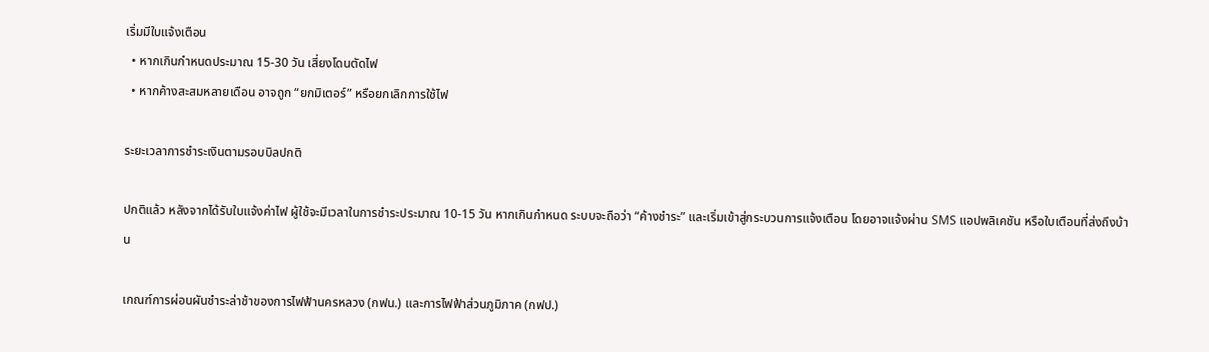เริ่มมีใบแจ้งเตือน
  • หากเกินกำหนดประมาณ 15-30 วัน เสี่ยงโดนตัดไฟ
  • หากค้างสะสมหลายเดือน อาจถูก “ยกมิเตอร์” หรือยกเลิกการใช้ไฟ

ระยะเวลาการชำระเงินตามรอบบิลปกติ

ปกติแล้ว หลังจากได้รับใบแจ้งค่าไฟ ผู้ใช้จะมีเวลาในการชำระประมาณ 10-15 วัน หากเกินกำหนด ระบบจะถือว่า “ค้างชำระ” และเริ่มเข้าสู่กระบวนการแจ้งเตือน โดยอาจแจ้งผ่าน SMS แอปพลิเคชัน หรือใบเตือนที่ส่งถึงบ้าน

เกณฑ์การผ่อนผันชำระล่าช้าของการไฟฟ้านครหลวง (กฟน.) และการไฟฟ้าส่วนภูมิภาค (กฟป.)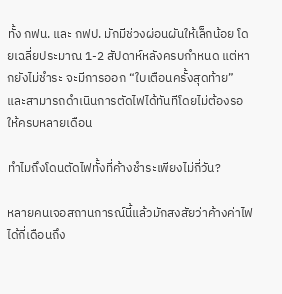ทั้ง กฟน. และ กฟป. มักมีช่วงผ่อนผันให้เล็กน้อย โดยเฉลี่ยประมาณ 1-2 สัปดาห์หลังครบกำหนด แต่หากยังไม่ชำระ จะมีการออก “ใบเตือนครั้งสุดท้าย” และสามารถดำเนินการตัดไฟได้ทันทีโดยไม่ต้องรอให้ครบหลายเดือน

ทำไมถึงโดนตัดไฟทั้งที่ค้างชำระเพียงไม่กี่วัน?

หลายคนเจอสถานการณ์นี้แล้วมักสงสัยว่าค้างค่าไฟได้กี่เดือนถึง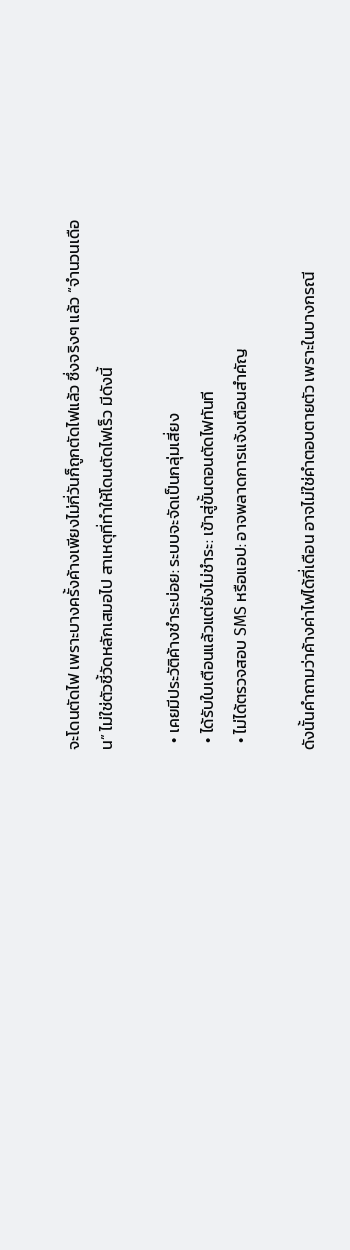จะโดนตัดไฟ เพราะบางครั้งค้างเพียงไม่กี่วันก็ถูกตัดไฟแล้ว ซึ่งจริงๆ แล้ว “จำนวนเดือน” ไม่ใช่ตัวชี้วัดหลักเสมอไป สาเหตุที่ทำให้โดนตัดไฟเร็ว มีดังนี้

  • เคยมีประวัติค้างชำระบ่อย: ระบบจะจัดเป็นกลุ่มเสี่ยง
  • ได้รับใบเตือนแล้วแต่ยังไม่ชำระ: เข้าสู่ขั้นตอนตัดไฟทันที
  • ไม่ได้ตรวจสอบ SMS หรือแอป: อาจพลาดการแจ้งเตือนสำคัญ

ดังนั้นคำถามว่าค้างค่าไฟได้กี่เดือน อาจไม่ใช่คำตอบตายตัว เพราะในบางกรณี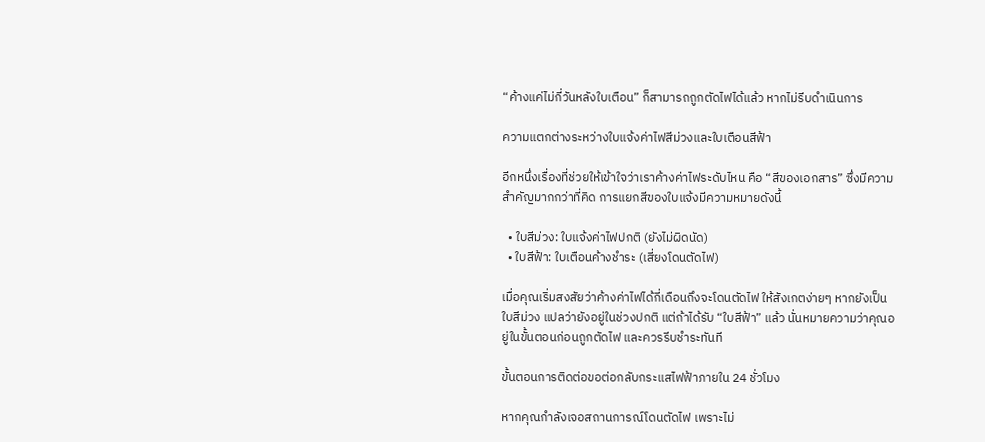“ค้างแค่ไม่กี่วันหลังใบเตือน” ก็สามารถถูกตัดไฟได้แล้ว หากไม่รีบดำเนินการ

ความแตกต่างระหว่างใบแจ้งค่าไฟสีม่วงและใบเตือนสีฟ้า

อีกหนึ่งเรื่องที่ช่วยให้เข้าใจว่าเราค้างค่าไฟระดับไหน คือ “สีของเอกสาร” ซึ่งมีความสำคัญมากกว่าที่คิด การแยกสีของใบแจ้งมีความหมายดังนี้

  • ใบสีม่วง: ใบแจ้งค่าไฟปกติ (ยังไม่ผิดนัด)
  • ใบสีฟ้า: ใบเตือนค้างชำระ (เสี่ยงโดนตัดไฟ)

เมื่อคุณเริ่มสงสัยว่าค้างค่าไฟได้กี่เดือนถึงจะโดนตัดไฟ ให้สังเกตง่ายๆ หากยังเป็นใบสีม่วง แปลว่ายังอยู่ในช่วงปกติ แต่ถ้าได้รับ “ใบสีฟ้า” แล้ว นั่นหมายความว่าคุณอยู่ในขั้นตอนก่อนถูกตัดไฟ และควรรีบชำระทันที

ขั้นตอนการติดต่อขอต่อกลับกระแสไฟฟ้าภายใน 24 ชั่วโมง

หากคุณกำลังเจอสถานการณ์โดนตัดไฟ เพราะไม่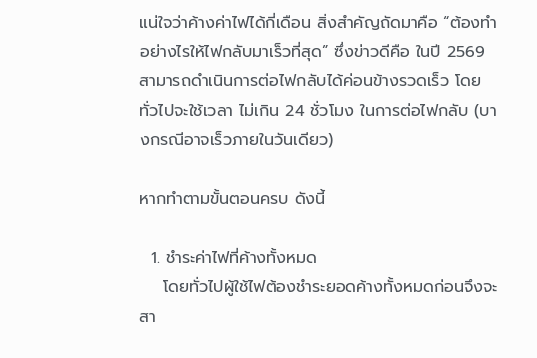แน่ใจว่าค้างค่าไฟได้กี่เดือน สิ่งสำคัญถัดมาคือ “ต้องทำอย่างไรให้ไฟกลับมาเร็วที่สุด” ซึ่งข่าวดีคือ ในปี 2569 สามารถดำเนินการต่อไฟกลับได้ค่อนข้างรวดเร็ว โดยทั่วไปจะใช้เวลา ไม่เกิน 24 ชั่วโมง ในการต่อไฟกลับ (บางกรณีอาจเร็วภายในวันเดียว)

หากทำตามขั้นตอนครบ ดังนี้

  1. ชำระค่าไฟที่ค้างทั้งหมด
    โดยทั่วไปผู้ใช้ไฟต้องชำระยอดค้างทั้งหมดก่อนจึงจะสา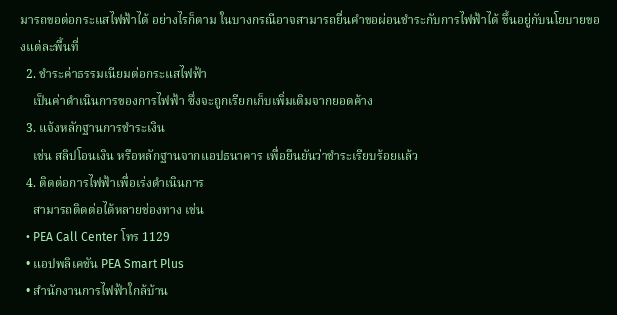มารถขอต่อกระแสไฟฟ้าได้ อย่างไรก็ตาม ในบางกรณีอาจสามารถยื่นคำขอผ่อนชำระกับการไฟฟ้าได้ ขึ้นอยู่กับนโยบายของแต่ละพื้นที่
  2. ชำระค่าธรรมเนียมต่อกระแสไฟฟ้า
    เป็นค่าดำเนินการของการไฟฟ้า ซึ่งจะถูกเรียกเก็บเพิ่มเติมจากยอดค้าง
  3. แจ้งหลักฐานการชำระเงิน
    เช่น สลิปโอนเงิน หรือหลักฐานจากแอปธนาคาร เพื่อยืนยันว่าชำระเรียบร้อยแล้ว
  4. ติดต่อการไฟฟ้าเพื่อเร่งดำเนินการ
    สามารถติดต่อได้หลายช่องทาง เช่น
  • PEA Call Center โทร 1129
  • แอปพลิเคชัน PEA Smart Plus
  • สำนักงานการไฟฟ้าใกล้บ้าน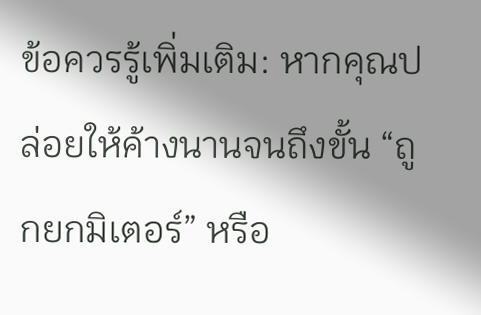ข้อควรรู้เพิ่มเติม: หากคุณปล่อยให้ค้างนานจนถึงขั้น “ถูกยกมิเตอร์” หรือ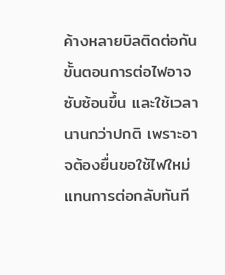ค้างหลายบิลติดต่อกัน ขั้นตอนการต่อไฟอาจซับซ้อนขึ้น และใช้เวลานานกว่าปกติ เพราะอาจต้องยื่นขอใช้ไฟใหม่แทนการต่อกลับทันที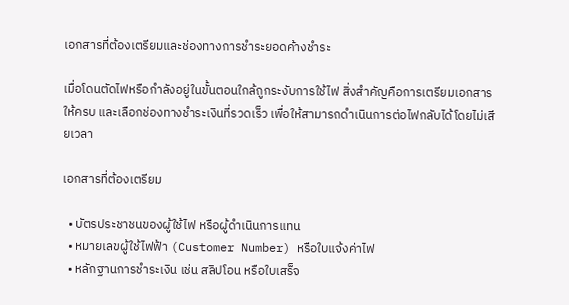เอกสารที่ต้องเตรียมและช่องทางการชำระยอดค้างชำระ

เมื่อโดนตัดไฟหรือกำลังอยู่ในขั้นตอนใกล้ถูกระงับการใช้ไฟ สิ่งสำคัญคือการเตรียมเอกสารให้ครบ และเลือกช่องทางชำระเงินที่รวดเร็ว เพื่อให้สามารถดำเนินการต่อไฟกลับได้โดยไม่เสียเวลา

เอกสารที่ต้องเตรียม

  • บัตรประชาชนของผู้ใช้ไฟ หรือผู้ดำเนินการแทน
  • หมายเลขผู้ใช้ไฟฟ้า (Customer Number) หรือใบแจ้งค่าไฟ
  • หลักฐานการชำระเงิน เช่น สลิปโอน หรือใบเสร็จ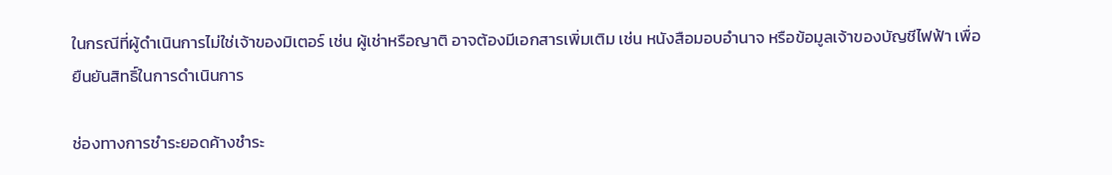ในกรณีที่ผู้ดำเนินการไม่ใช่เจ้าของมิเตอร์ เช่น ผู้เช่าหรือญาติ อาจต้องมีเอกสารเพิ่มเติม เช่น หนังสือมอบอำนาจ หรือข้อมูลเจ้าของบัญชีไฟฟ้า เพื่อยืนยันสิทธิ์ในการดำเนินการ

ช่องทางการชำระยอดค้างชำระ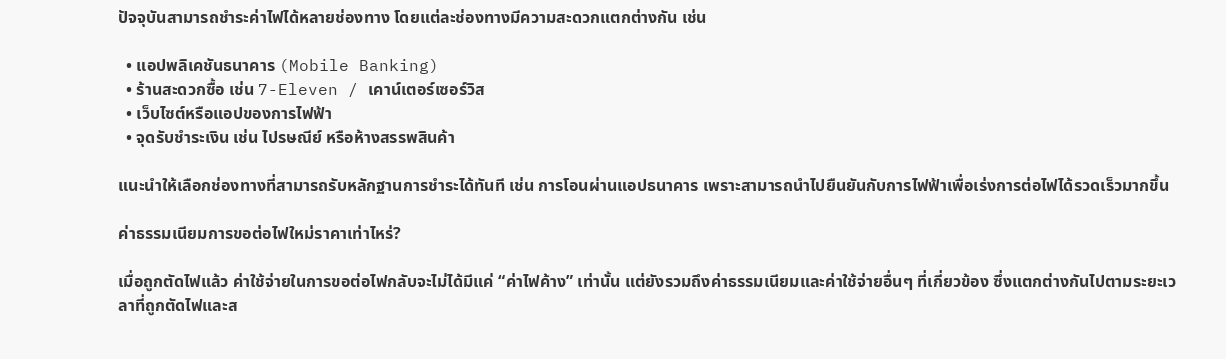ปัจจุบันสามารถชำระค่าไฟได้หลายช่องทาง โดยแต่ละช่องทางมีความสะดวกแตกต่างกัน เช่น

  • แอปพลิเคชันธนาคาร (Mobile Banking)
  • ร้านสะดวกซื้อ เช่น 7-Eleven / เคาน์เตอร์เซอร์วิส
  • เว็บไซต์หรือแอปของการไฟฟ้า
  • จุดรับชำระเงิน เช่น ไปรษณีย์ หรือห้างสรรพสินค้า

แนะนำให้เลือกช่องทางที่สามารถรับหลักฐานการชำระได้ทันที เช่น การโอนผ่านแอปธนาคาร เพราะสามารถนำไปยืนยันกับการไฟฟ้าเพื่อเร่งการต่อไฟได้รวดเร็วมากขึ้น

ค่าธรรมเนียมการขอต่อไฟใหม่ราคาเท่าไหร่?

เมื่อถูกตัดไฟแล้ว ค่าใช้จ่ายในการขอต่อไฟกลับจะไม่ได้มีแค่ “ค่าไฟค้าง” เท่านั้น แต่ยังรวมถึงค่าธรรมเนียมและค่าใช้จ่ายอื่นๆ ที่เกี่ยวข้อง ซึ่งแตกต่างกันไปตามระยะเวลาที่ถูกตัดไฟและส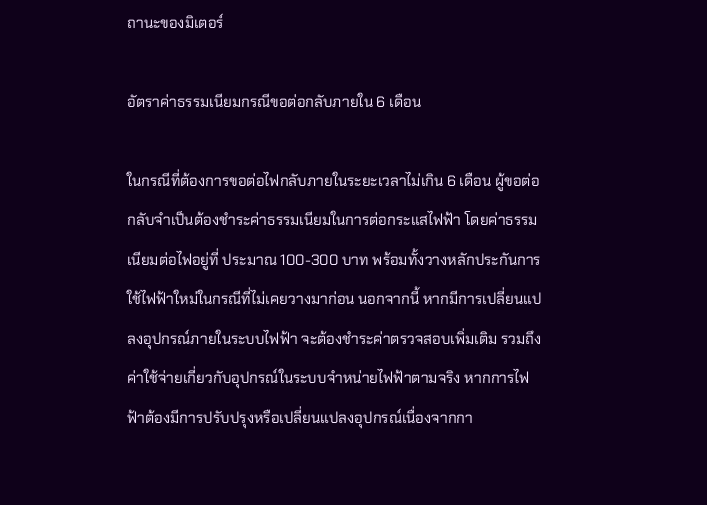ถานะของมิเตอร์

อัตราค่าธรรมเนียมกรณีขอต่อกลับภายใน 6 เดือน

ในกรณีที่ต้องการขอต่อไฟกลับภายในระยะเวลาไม่เกิน 6 เดือน ผู้ขอต่อกลับจำเป็นต้องชำระค่าธรรมเนียมในการต่อกระแสไฟฟ้า โดยค่าธรรมเนียมต่อไฟอยู่ที่ ประมาณ 100-300 บาท พร้อมทั้งวางหลักประกันการใช้ไฟฟ้าใหม่ในกรณีที่ไม่เคยวางมาก่อน นอกจากนี้ หากมีการเปลี่ยนแปลงอุปกรณ์ภายในระบบไฟฟ้า จะต้องชำระค่าตรวจสอบเพิ่มเติม รวมถึงค่าใช้จ่ายเกี่ยวกับอุปกรณ์ในระบบจำหน่ายไฟฟ้าตามจริง หากการไฟฟ้าต้องมีการปรับปรุงหรือเปลี่ยนแปลงอุปกรณ์เนื่องจากกา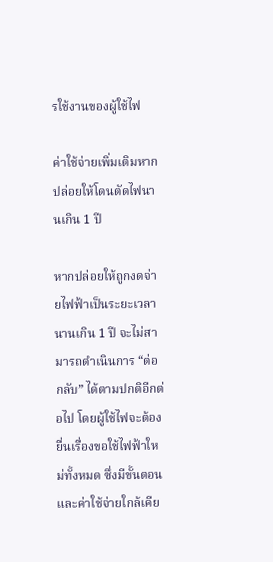รใช้งานของผู้ใช้ไฟ

ค่าใช้จ่ายเพิ่มเติมหากปล่อยให้โดนตัดไฟนานเกิน 1 ปี

หากปล่อยให้ถูกงดจ่ายไฟฟ้าเป็นระยะเวลานานเกิน 1 ปี จะไม่สามารถดำเนินการ “ต่อกลับ” ได้ตามปกติอีกต่อไป โดยผู้ใช้ไฟจะต้องยื่นเรื่องขอใช้ไฟฟ้าใหม่ทั้งหมด ซึ่งมีขั้นตอนและค่าใช้จ่ายใกล้เคีย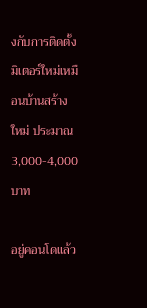งกับการติดตั้งมิเตอร์ใหม่เหมือนบ้านสร้างใหม่ ประมาณ 3,000-4,000 บาท

อยู่คอนโดแล้ว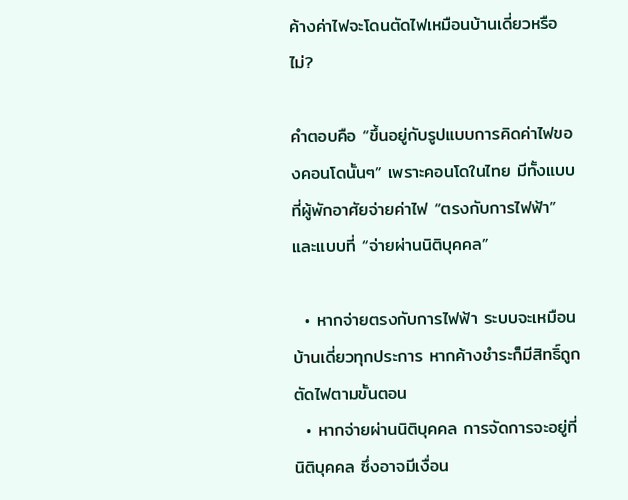ค้างค่าไฟจะโดนตัดไฟเหมือนบ้านเดี่ยวหรือไม่?

คำตอบคือ “ขึ้นอยู่กับรูปแบบการคิดค่าไฟของคอนโดนั้นๆ” เพราะคอนโดในไทย มีทั้งแบบที่ผู้พักอาศัยจ่ายค่าไฟ “ตรงกับการไฟฟ้า” และแบบที่ “จ่ายผ่านนิติบุคคล”

  • หากจ่ายตรงกับการไฟฟ้า ระบบจะเหมือนบ้านเดี่ยวทุกประการ หากค้างชำระก็มีสิทธิ์ถูกตัดไฟตามขั้นตอน
  • หากจ่ายผ่านนิติบุคคล การจัดการจะอยู่ที่นิติบุคคล ซึ่งอาจมีเงื่อน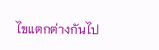ไขแตกต่างกันไป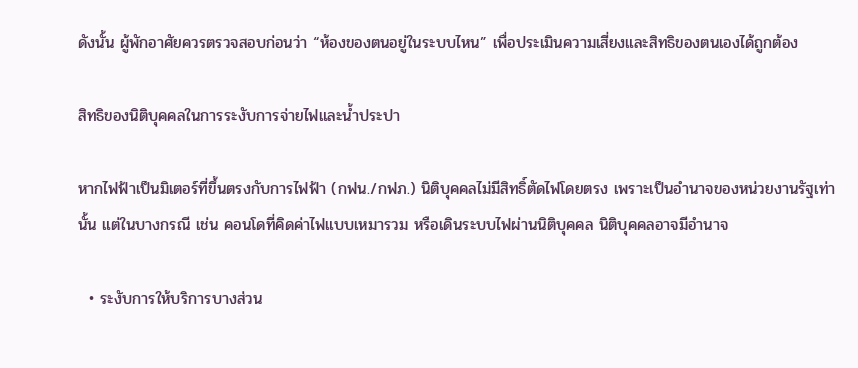ดังนั้น ผู้พักอาศัยควรตรวจสอบก่อนว่า “ห้องของตนอยู่ในระบบไหน” เพื่อประเมินความเสี่ยงและสิทธิของตนเองได้ถูกต้อง

สิทธิของนิติบุคคลในการระงับการจ่ายไฟและน้ำประปา

หากไฟฟ้าเป็นมิเตอร์ที่ขึ้นตรงกับการไฟฟ้า (กฟน./กฟภ.) นิติบุคคลไม่มีสิทธิ์ตัดไฟโดยตรง เพราะเป็นอำนาจของหน่วยงานรัฐเท่านั้น แต่ในบางกรณี เช่น คอนโดที่คิดค่าไฟแบบเหมารวม หรือเดินระบบไฟผ่านนิติบุคคล นิติบุคคลอาจมีอำนาจ

  • ระงับการให้บริการบางส่วน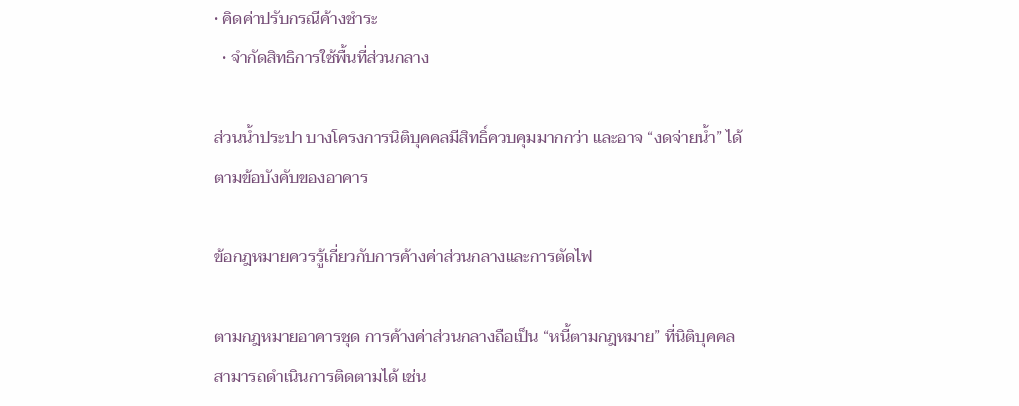• คิดค่าปรับกรณีค้างชำระ
  • จำกัดสิทธิการใช้พื้นที่ส่วนกลาง

ส่วนน้ำประปา บางโครงการนิติบุคคลมีสิทธิ์ควบคุมมากกว่า และอาจ “งดจ่ายน้ำ” ได้ตามข้อบังคับของอาคาร

ข้อกฎหมายควรรู้เกี่ยวกับการค้างค่าส่วนกลางและการตัดไฟ

ตามกฎหมายอาคารชุด การค้างค่าส่วนกลางถือเป็น “หนี้ตามกฎหมาย” ที่นิติบุคคลสามารถดำเนินการติดตามได้ เช่น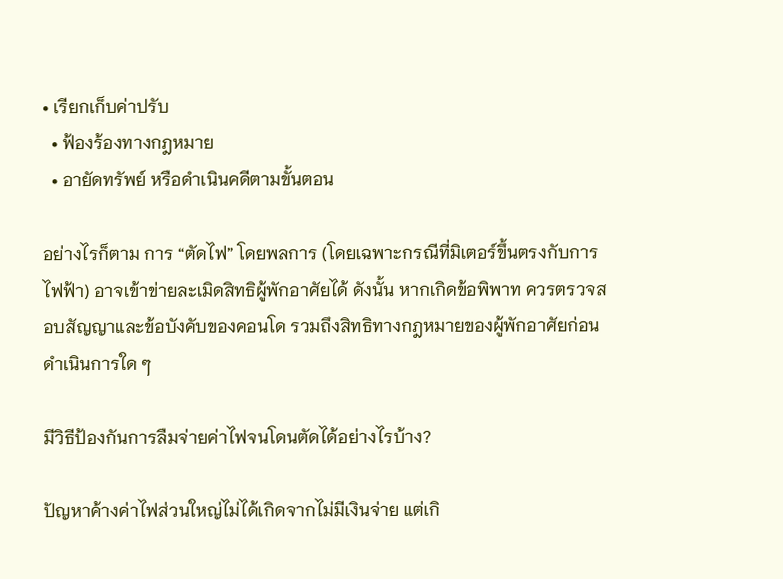• เรียกเก็บค่าปรับ
  • ฟ้องร้องทางกฎหมาย
  • อายัดทรัพย์ หรือดำเนินคดีตามขั้นตอน

อย่างไรก็ตาม การ “ตัดไฟ” โดยพลการ (โดยเฉพาะกรณีที่มิเตอร์ขึ้นตรงกับการไฟฟ้า) อาจเข้าข่ายละเมิดสิทธิผู้พักอาศัยได้ ดังนั้น หากเกิดข้อพิพาท ควรตรวจสอบสัญญาและข้อบังคับของคอนโด รวมถึงสิทธิทางกฎหมายของผู้พักอาศัยก่อนดำเนินการใด ๆ

มีวิธีป้องกันการลืมจ่ายค่าไฟจนโดนตัดได้อย่างไรบ้าง?

ปัญหาค้างค่าไฟส่วนใหญ่ไม่ได้เกิดจากไม่มีเงินจ่าย แต่เกิ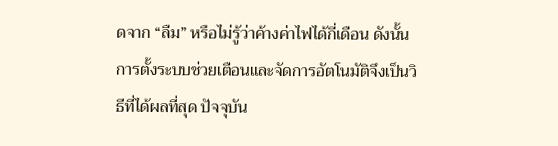ดจาก “ลืม” หรือไม่รู้ว่าค้างค่าไฟได้กี่เดือน ดังนั้นการตั้งระบบช่วยเตือนและจัดการอัตโนมัติจึงเป็นวิธีที่ได้ผลที่สุด ปัจจุบัน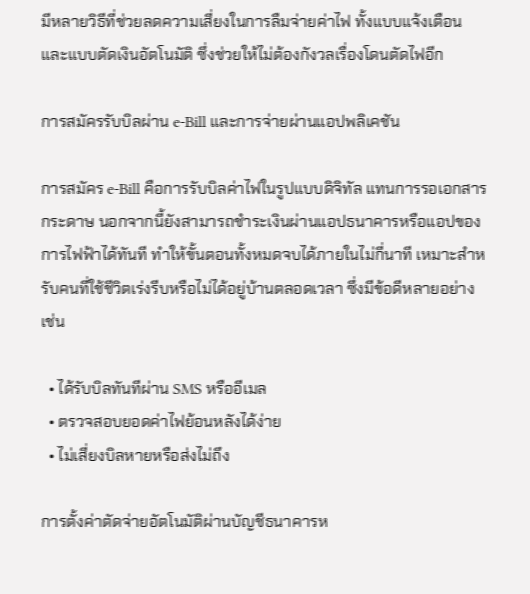มีหลายวิธีที่ช่วยลดความเสี่ยงในการลืมจ่ายค่าไฟ ทั้งแบบแจ้งเตือนและแบบตัดเงินอัตโนมัติ ซึ่งช่วยให้ไม่ต้องกังวลเรื่องโดนตัดไฟอีก

การสมัครรับบิลผ่าน e-Bill และการจ่ายผ่านแอปพลิเคชัน

การสมัคร e-Bill คือการรับบิลค่าไฟในรูปแบบดิจิทัล แทนการรอเอกสารกระดาษ นอกจากนี้ยังสามารถชำระเงินผ่านแอปธนาคารหรือแอปของการไฟฟ้าได้ทันที ทำให้ขั้นตอนทั้งหมดจบได้ภายในไม่กี่นาที เหมาะสำหรับคนที่ใช้ชีวิตเร่งรีบหรือไม่ได้อยู่บ้านตลอดเวลา ซึ่งมีข้อดีหลายอย่าง เช่น

  • ได้รับบิลทันทีผ่าน SMS หรืออีเมล
  • ตรวจสอบยอดค่าไฟย้อนหลังได้ง่าย
  • ไม่เสี่ยงบิลหายหรือส่งไม่ถึง

การตั้งค่าตัดจ่ายอัตโนมัติผ่านบัญชีธนาคารห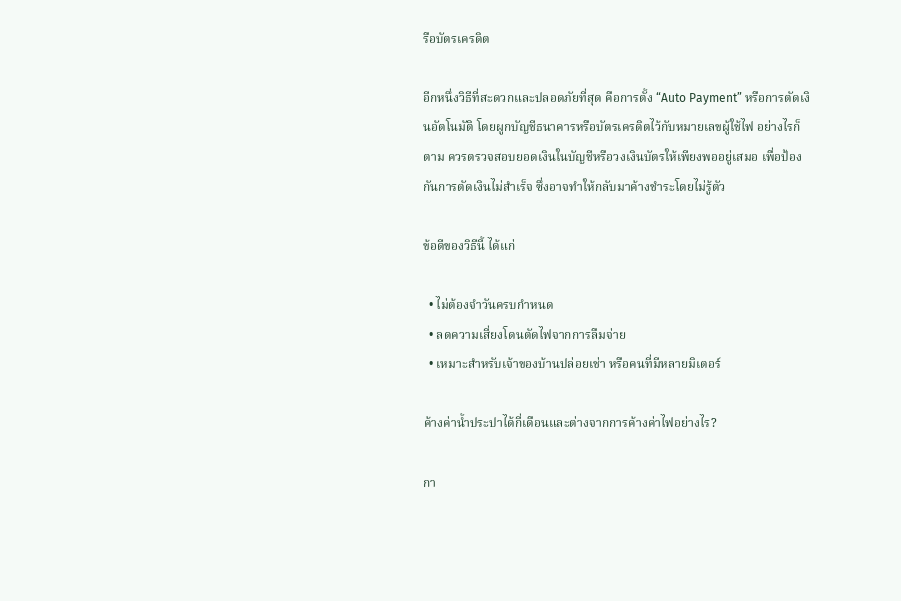รือบัตรเครดิต

อีกหนึ่งวิธีที่สะดวกและปลอดภัยที่สุด คือการตั้ง “Auto Payment” หรือการตัดเงินอัตโนมัติ โดยผูกบัญชีธนาคารหรือบัตรเครดิตไว้กับหมายเลขผู้ใช้ไฟ อย่างไรก็ตาม ควรตรวจสอบยอดเงินในบัญชีหรือวงเงินบัตรให้เพียงพออยู่เสมอ เพื่อป้องกันการตัดเงินไม่สำเร็จ ซึ่งอาจทำให้กลับมาค้างชำระโดยไม่รู้ตัว

ข้อดีของวิธีนี้ ได้แก่

  • ไม่ต้องจำวันครบกำหนด
  • ลดความเสี่ยงโดนตัดไฟจากการลืมจ่าย
  • เหมาะสำหรับเจ้าของบ้านปล่อยเช่า หรือคนที่มีหลายมิเตอร์

ค้างค่าน้ำประปาได้กี่เดือนและต่างจากการค้างค่าไฟอย่างไร?

กา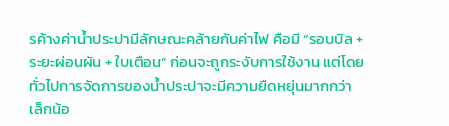รค้างค่าน้ำประปามีลักษณะคล้ายกับค่าไฟ คือมี “รอบบิล + ระยะผ่อนผัน + ใบเตือน” ก่อนจะถูกระงับการใช้งาน แต่โดยทั่วไปการจัดการของน้ำประปาจะมีความยืดหยุ่นมากกว่าเล็กน้อ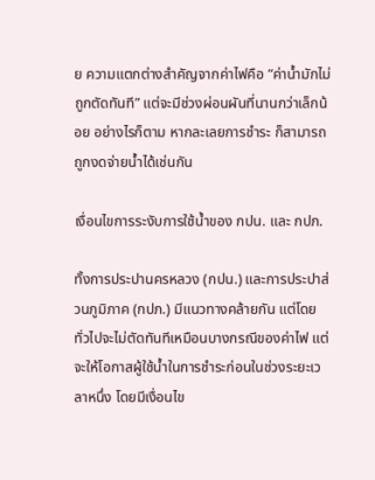ย ความแตกต่างสำคัญจากค่าไฟคือ “ค่าน้ำมักไม่ถูกตัดทันที” แต่จะมีช่วงผ่อนผันที่นานกว่าเล็กน้อย อย่างไรก็ตาม หากละเลยการชำระ ก็สามารถถูกงดจ่ายน้ำได้เช่นกัน

เงื่อนไขการระงับการใช้น้ำของ กปน. และ กปภ.

ทั้งการประปานครหลวง (กปน.) และการประปาส่วนภูมิภาค (กปภ.) มีแนวทางคล้ายกัน แต่โดยทั่วไปจะไม่ตัดทันทีเหมือนบางกรณีของค่าไฟ แต่จะให้โอกาสผู้ใช้น้ำในการชำระก่อนในช่วงระยะเวลาหนึ่ง โดยมีเงื่อนไข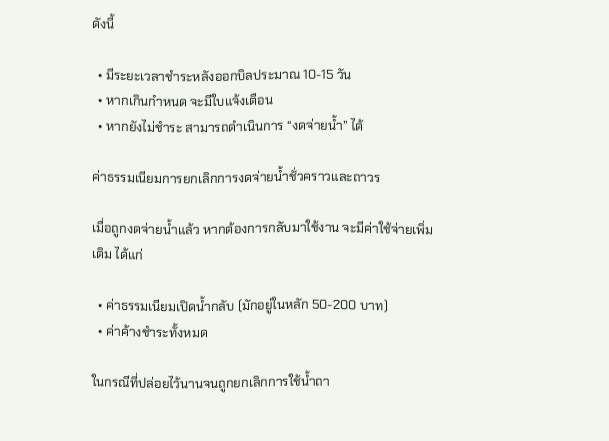ดังนี้

  • มีระยะเวลาชำระหลังออกบิลประมาณ 10-15 วัน
  • หากเกินกำหนด จะมีใบแจ้งเตือน
  • หากยังไม่ชำระ สามารถดำเนินการ “งดจ่ายน้ำ” ได้

ค่าธรรมเนียมการยกเลิกการงดจ่ายน้ำชั่วคราวและถาวร

เมื่อถูกงดจ่ายน้ำแล้ว หากต้องการกลับมาใช้งาน จะมีค่าใช้จ่ายเพิ่มเติม ได้แก่

  • ค่าธรรมเนียมเปิดน้ำกลับ (มักอยู่ในหลัก 50-200 บาท)
  • ค่าค้างชำระทั้งหมด

ในกรณีที่ปล่อยไว้นานจนถูกยกเลิกการใช้น้ำถา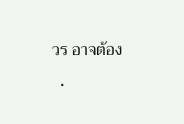วร อาจต้อง

  •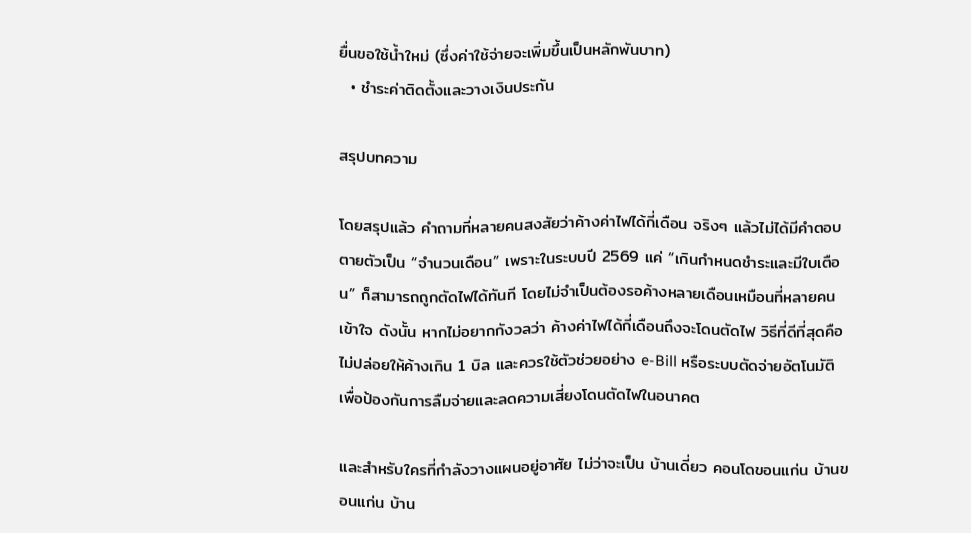ยื่นขอใช้น้ำใหม่ (ซึ่งค่าใช้จ่ายจะเพิ่มขึ้นเป็นหลักพันบาท)
  • ชำระค่าติดตั้งและวางเงินประกัน

สรุปบทความ

โดยสรุปแล้ว คำถามที่หลายคนสงสัยว่าค้างค่าไฟได้กี่เดือน จริงๆ แล้วไม่ได้มีคำตอบตายตัวเป็น “จำนวนเดือน” เพราะในระบบปี 2569 แค่ “เกินกำหนดชำระและมีใบเตือน” ก็สามารถถูกตัดไฟได้ทันที โดยไม่จำเป็นต้องรอค้างหลายเดือนเหมือนที่หลายคนเข้าใจ ดังนั้น หากไม่อยากกังวลว่า ค้างค่าไฟได้กี่เดือนถึงจะโดนตัดไฟ วิธีที่ดีที่สุดคือไม่ปล่อยให้ค้างเกิน 1 บิล และควรใช้ตัวช่วยอย่าง e-Bill หรือระบบตัดจ่ายอัตโนมัติ เพื่อป้องกันการลืมจ่ายและลดความเสี่ยงโดนตัดไฟในอนาคต

และสำหรับใครที่กำลังวางแผนอยู่อาศัย ไม่ว่าจะเป็น บ้านเดี่ยว คอนโดขอนแก่น บ้านขอนแก่น บ้าน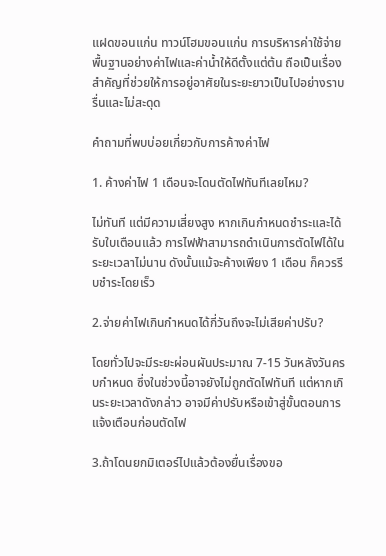แฝดขอนแก่น ทาวน์โฮมขอนแก่น การบริหารค่าใช้จ่ายพื้นฐานอย่างค่าไฟและค่าน้ำให้ดีตั้งแต่ต้น ถือเป็นเรื่องสำคัญที่ช่วยให้การอยู่อาศัยในระยะยาวเป็นไปอย่างราบรื่นและไม่สะดุด

คำถามที่พบบ่อยเกี่ยวกับการค้างค่าไฟ

1. ค้างค่าไฟ 1 เดือนจะโดนตัดไฟทันทีเลยไหม?

ไม่ทันที แต่มีความเสี่ยงสูง หากเกินกำหนดชำระและได้รับใบเตือนแล้ว การไฟฟ้าสามารถดำเนินการตัดไฟได้ในระยะเวลาไม่นาน ดังนั้นแม้จะค้างเพียง 1 เดือน ก็ควรรีบชำระโดยเร็ว

2.จ่ายค่าไฟเกินกำหนดได้กี่วันถึงจะไม่เสียค่าปรับ?

โดยทั่วไปจะมีระยะผ่อนผันประมาณ 7-15 วันหลังวันครบกำหนด ซึ่งในช่วงนี้อาจยังไม่ถูกตัดไฟทันที แต่หากเกินระยะเวลาดังกล่าว อาจมีค่าปรับหรือเข้าสู่ขั้นตอนการแจ้งเตือนก่อนตัดไฟ

3.ถ้าโดนยกมิเตอร์ไปแล้วต้องยื่นเรื่องขอ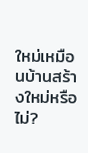ใหม่เหมือนบ้านสร้างใหม่หรือไม่?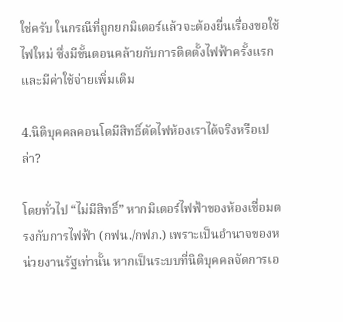ใช่ครับ ในกรณีที่ถูกยกมิเตอร์แล้วจะต้องยื่นเรื่องขอใช้ไฟใหม่ ซึ่งมีขั้นตอนคล้ายกับการติดตั้งไฟฟ้าครั้งแรก และมีค่าใช้จ่ายเพิ่มเติม

4.นิติบุคคลคอนโดมีสิทธิ์ตัดไฟห้องเราได้จริงหรือเปล่า?

โดยทั่วไป “ไม่มีสิทธิ์” หากมิเตอร์ไฟฟ้าของห้องเชื่อมตรงกับการไฟฟ้า (กฟน./กฟภ.) เพราะเป็นอำนาจของหน่วยงานรัฐเท่านั้น หากเป็นระบบที่นิติบุคคลจัดการเอ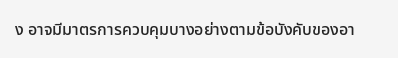ง อาจมีมาตรการควบคุมบางอย่างตามข้อบังคับของอา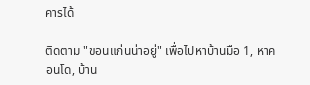คารได้

ติดตาม "ขอนแก่นน่าอยู่" เพื่อไปหาบ้านมือ 1, หาคอนโด, บ้าน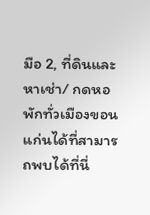มือ 2, ที่ดินและหาเช่า/ กดหอพักทั่วเมืองขอนแก่นได้ที่สามารถพบได้ที่นี่